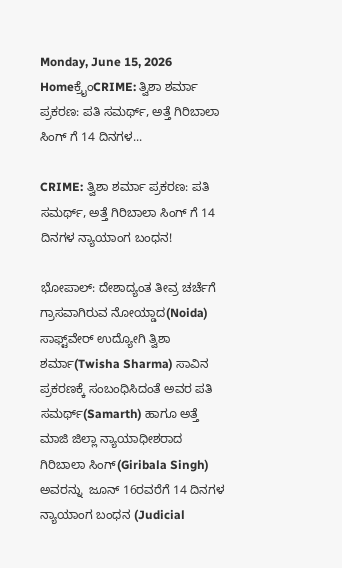Monday, June 15, 2026
Homeಕ್ರೈಂCRIME: ತ್ವಿಶಾ ಶರ್ಮಾ ಪ್ರಕರಣ: ಪತಿ ಸಮರ್ಥ್, ಅತ್ತೆ ಗಿರಿಬಾಲಾ ಸಿಂಗ್ ಗೆ 14 ದಿನಗಳ...

CRIME: ತ್ವಿಶಾ ಶರ್ಮಾ ಪ್ರಕರಣ: ಪತಿ ಸಮರ್ಥ್, ಅತ್ತೆ ಗಿರಿಬಾಲಾ ಸಿಂಗ್ ಗೆ 14 ದಿನಗಳ ನ್ಯಾಯಾಂಗ ಬಂಧನ!

ಭೋಪಾಲ್: ದೇಶಾದ್ಯಂತ ತೀವ್ರ ಚರ್ಚೆಗೆ ಗ್ರಾಸವಾಗಿರುವ ನೋಯ್ಡಾದ(Noida) ಸಾಫ್ಟ್‌ವೇರ್ ಉದ್ಯೋಗಿ ತ್ವಿಶಾ ಶರ್ಮಾ(Twisha Sharma) ಸಾವಿನ ಪ್ರಕರಣಕ್ಕೆ ಸಂಬಂಧಿಸಿದಂತೆ ಅವರ ಪತಿ ಸಮರ್ಥ್(Samarth) ಹಾಗೂ ಅತ್ತೆ ಮಾಜಿ ಜಿಲ್ಲಾ ನ್ಯಾಯಾಧೀಶರಾದ ಗಿರಿಬಾಲಾ ಸಿಂಗ್(Giribala Singh) ಅವರನ್ನು  ಜೂನ್ 16ರವರೆಗೆ 14 ದಿನಗಳ ನ್ಯಾಯಾಂಗ ಬಂಧನ (Judicial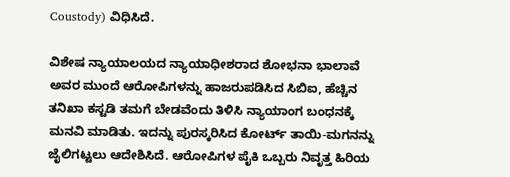Coustody) ವಿಧಿಸಿದೆ.

ವಿಶೇಷ ನ್ಯಾಯಾಲಯದ ನ್ಯಾಯಾಧೀಶರಾದ ಶೋಭನಾ ಭಾಲಾವೆ ಅವರ ಮುಂದೆ ಆರೋಪಿಗಳನ್ನು ಹಾಜರುಪಡಿಸಿದ ಸಿಬಿಐ, ಹೆಚ್ಚಿನ ತನಿಖಾ ಕಸ್ಟಡಿ ತಮಗೆ ಬೇಡವೆಂದು ತಿಳಿಸಿ ನ್ಯಾಯಾಂಗ ಬಂಧನಕ್ಕೆ ಮನವಿ ಮಾಡಿತು. ಇದನ್ನು ಪುರಸ್ಕರಿಸಿದ ಕೋರ್ಟ್ ತಾಯಿ-ಮಗನನ್ನು ಜೈಲಿಗಟ್ಟಲು ಆದೇಶಿಸಿದೆ. ಆರೋಪಿಗಳ ಪೈಕಿ ಒಬ್ಬರು ನಿವೃತ್ತ ಹಿರಿಯ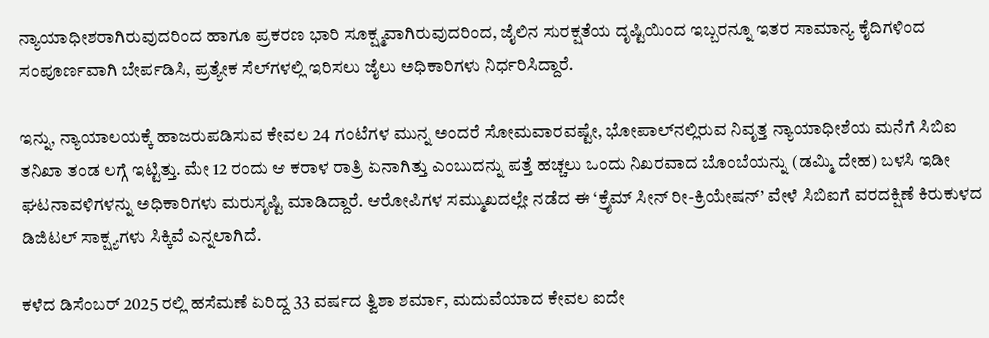ನ್ಯಾಯಾಧೀಶರಾಗಿರುವುದರಿಂದ ಹಾಗೂ ಪ್ರಕರಣ ಭಾರಿ ಸೂಕ್ಷ್ಮವಾಗಿರುವುದರಿಂದ, ಜೈಲಿನ ಸುರಕ್ಷತೆಯ ದೃಷ್ಟಿಯಿಂದ ಇಬ್ಬರನ್ನೂ ಇತರ ಸಾಮಾನ್ಯ ಕೈದಿಗಳಿಂದ ಸಂಪೂರ್ಣವಾಗಿ ಬೇರ್ಪಡಿಸಿ, ಪ್ರತ್ಯೇಕ ಸೆಲ್‌ಗಳಲ್ಲಿ ಇರಿಸಲು ಜೈಲು ಅಧಿಕಾರಿಗಳು ನಿರ್ಧರಿಸಿದ್ದಾರೆ.

ಇನ್ನು, ನ್ಯಾಯಾಲಯಕ್ಕೆ ಹಾಜರುಪಡಿಸುವ ಕೇವಲ 24 ಗಂಟೆಗಳ ಮುನ್ನ ಅಂದರೆ ಸೋಮವಾರವಷ್ಟೇ, ಭೋಪಾಲ್‌ನಲ್ಲಿರುವ ನಿವೃತ್ತ ನ್ಯಾಯಾಧೀಶೆಯ ಮನೆಗೆ ಸಿಬಿಐ ತನಿಖಾ ತಂಡ ಲಗ್ಗೆ ಇಟ್ಟಿತ್ತು. ಮೇ 12 ರಂದು ಆ ಕರಾಳ ರಾತ್ರಿ ಏನಾಗಿತ್ತು ಎಂಬುದನ್ನು ಪತ್ತೆ ಹಚ್ಚಲು ಒಂದು ನಿಖರವಾದ ಬೊಂಬೆಯನ್ನು (ಡಮ್ಮಿ ದೇಹ) ಬಳಸಿ ಇಡೀ ಘಟನಾವಳಿಗಳನ್ನು ಅಧಿಕಾರಿಗಳು ಮರುಸೃಷ್ಟಿ ಮಾಡಿದ್ದಾರೆ. ಆರೋಪಿಗಳ ಸಮ್ಮುಖದಲ್ಲೇ ನಡೆದ ಈ ‘ಕ್ರೈಮ್ ಸೀನ್ ರೀ-ಕ್ರಿಯೇಷನ್’ ವೇಳೆ ಸಿಬಿಐಗೆ ವರದಕ್ಷಿಣೆ ಕಿರುಕುಳದ ಡಿಜಿಟಲ್ ಸಾಕ್ಷ್ಯಗಳು ಸಿಕ್ಕಿವೆ ಎನ್ನಲಾಗಿದೆ.

ಕಳೆದ ಡಿಸೆಂಬರ್ 2025 ರಲ್ಲಿ ಹಸೆಮಣೆ ಏರಿದ್ದ 33 ವರ್ಷದ ತ್ವಿಶಾ ಶರ್ಮಾ, ಮದುವೆಯಾದ ಕೇವಲ ಐದೇ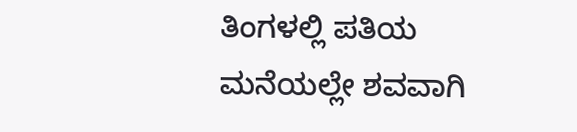ತಿಂಗಳಲ್ಲಿ ಪತಿಯ ಮನೆಯಲ್ಲೇ ಶವವಾಗಿ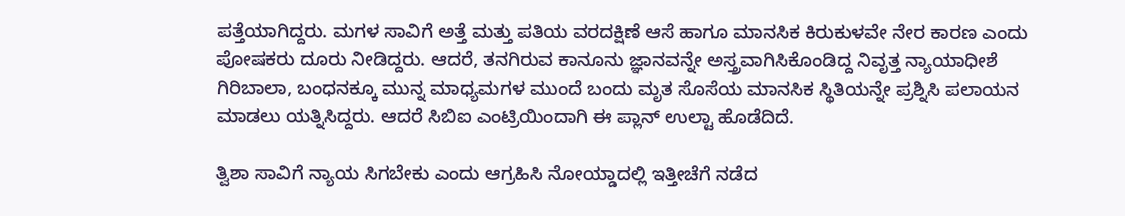ಪತ್ತೆಯಾಗಿದ್ದರು. ಮಗಳ ಸಾವಿಗೆ ಅತ್ತೆ ಮತ್ತು ಪತಿಯ ವರದಕ್ಷಿಣೆ ಆಸೆ ಹಾಗೂ ಮಾನಸಿಕ ಕಿರುಕುಳವೇ ನೇರ ಕಾರಣ ಎಂದು ಪೋಷಕರು ದೂರು ನೀಡಿದ್ದರು. ಆದರೆ, ತನಗಿರುವ ಕಾನೂನು ಜ್ಞಾನವನ್ನೇ ಅಸ್ತ್ರವಾಗಿಸಿಕೊಂಡಿದ್ದ ನಿವೃತ್ತ ನ್ಯಾಯಾಧೀಶೆ ಗಿರಿಬಾಲಾ, ಬಂಧನಕ್ಕೂ ಮುನ್ನ ಮಾಧ್ಯಮಗಳ ಮುಂದೆ ಬಂದು ಮೃತ ಸೊಸೆಯ ಮಾನಸಿಕ ಸ್ಥಿತಿಯನ್ನೇ ಪ್ರಶ್ನಿಸಿ ಪಲಾಯನ ಮಾಡಲು ಯತ್ನಿಸಿದ್ದರು. ಆದರೆ ಸಿಬಿಐ ಎಂಟ್ರಿಯಿಂದಾಗಿ ಈ ಪ್ಲಾನ್ ಉಲ್ಟಾ ಹೊಡೆದಿದೆ.

ತ್ವಿಶಾ ಸಾವಿಗೆ ನ್ಯಾಯ ಸಿಗಬೇಕು ಎಂದು ಆಗ್ರಹಿಸಿ ನೋಯ್ಡಾದಲ್ಲಿ ಇತ್ತೀಚೆಗೆ ನಡೆದ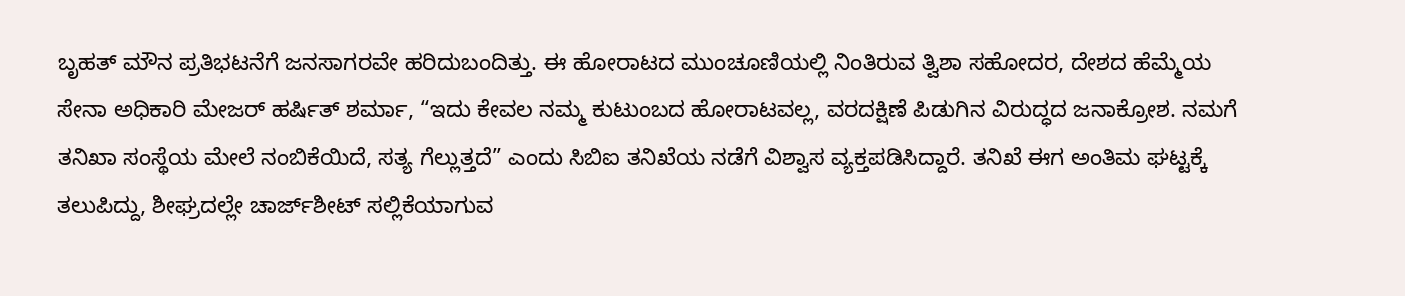ಬೃಹತ್ ಮೌನ ಪ್ರತಿಭಟನೆಗೆ ಜನಸಾಗರವೇ ಹರಿದುಬಂದಿತ್ತು. ಈ ಹೋರಾಟದ ಮುಂಚೂಣಿಯಲ್ಲಿ ನಿಂತಿರುವ ತ್ವಿಶಾ ಸಹೋದರ, ದೇಶದ ಹೆಮ್ಮೆಯ ಸೇನಾ ಅಧಿಕಾರಿ ಮೇಜರ್ ಹರ್ಷಿತ್ ಶರ್ಮಾ, “ಇದು ಕೇವಲ ನಮ್ಮ ಕುಟುಂಬದ ಹೋರಾಟವಲ್ಲ, ವರದಕ್ಷಿಣೆ ಪಿಡುಗಿನ ವಿರುದ್ಧದ ಜನಾಕ್ರೋಶ. ನಮಗೆ ತನಿಖಾ ಸಂಸ್ಥೆಯ ಮೇಲೆ ನಂಬಿಕೆಯಿದೆ, ಸತ್ಯ ಗೆಲ್ಲುತ್ತದೆ” ಎಂದು ಸಿಬಿಐ ತನಿಖೆಯ ನಡೆಗೆ ವಿಶ್ವಾಸ ವ್ಯಕ್ತಪಡಿಸಿದ್ದಾರೆ. ತನಿಖೆ ಈಗ ಅಂತಿಮ ಘಟ್ಟಕ್ಕೆ ತಲುಪಿದ್ದು, ಶೀಘ್ರದಲ್ಲೇ ಚಾರ್ಜ್‌ಶೀಟ್ ಸಲ್ಲಿಕೆಯಾಗುವ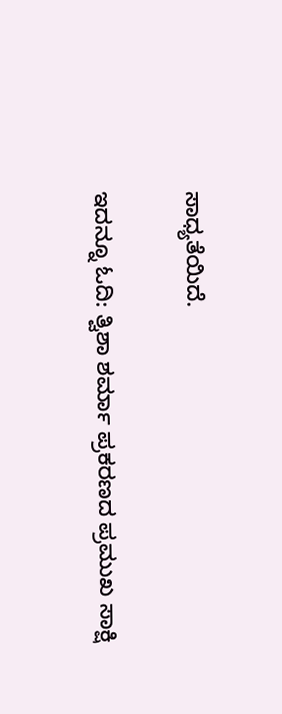ಸಾಧ್ಯತೆಯಿದೆ.

ಇದನ್ನೂ ಓದಿ: ತ್ವಿಶಾ ಶರ್ಮಾ ಪ್ರಕರಣದ ಪ್ರಮುಖ ಸಾಕ್ಷಿ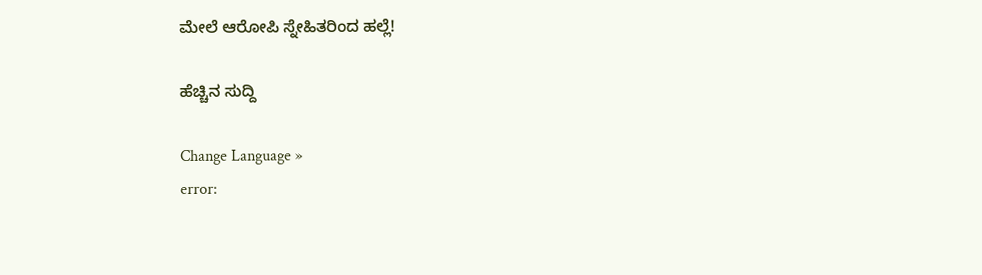ಮೇಲೆ ಆರೋಪಿ ಸ್ನೇಹಿತರಿಂದ ಹಲ್ಲೆ!

ಹೆಚ್ಚಿನ ಸುದ್ದಿ

Change Language »
error: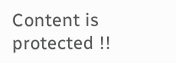Content is protected !!